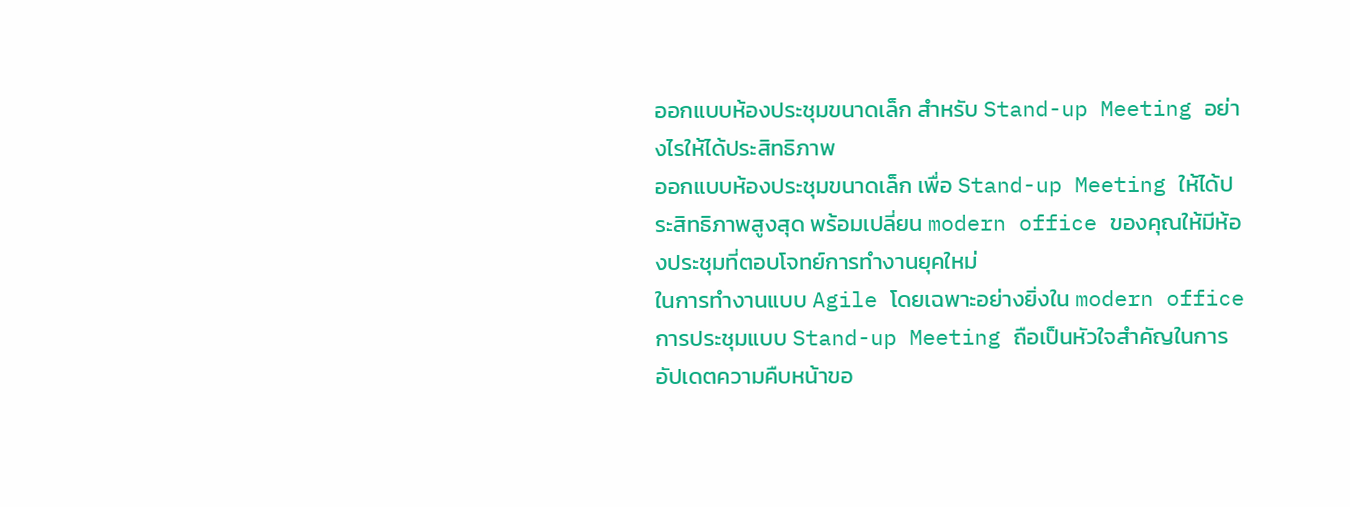ออกแบบห้องประชุมขนาดเล็ก สำหรับ Stand-up Meeting อย่างไรให้ได้ประสิทธิภาพ
ออกแบบห้องประชุมขนาดเล็ก เพื่อ Stand-up Meeting ให้ได้ประสิทธิภาพสูงสุด พร้อมเปลี่ยน modern office ของคุณให้มีห้องประชุมที่ตอบโจทย์การทำงานยุคใหม่
ในการทำงานแบบ Agile โดยเฉพาะอย่างยิ่งใน modern office การประชุมแบบ Stand-up Meeting ถือเป็นหัวใจสำคัญในการอัปเดตความคืบหน้าขอ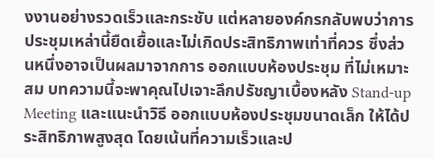งงานอย่างรวดเร็วและกระชับ แต่หลายองค์กรกลับพบว่าการประชุมเหล่านี้ยืดเยื้อและไม่เกิดประสิทธิภาพเท่าที่ควร ซึ่งส่วนหนึ่งอาจเป็นผลมาจากการ ออกแบบห้องประชุม ที่ไม่เหมาะสม บทความนี้จะพาคุณไปเจาะลึกปรัชญาเบื้องหลัง Stand-up Meeting และแนะนำวิธี ออกแบบห้องประชุมขนาดเล็ก ให้ได้ประสิทธิภาพสูงสุด โดยเน้นที่ความเร็วและป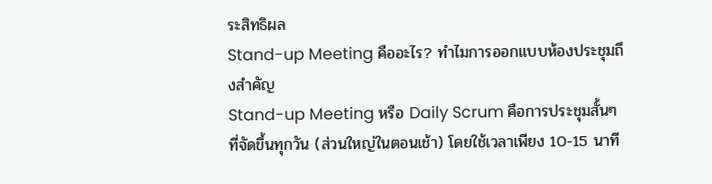ระสิทธิผล
Stand-up Meeting คืออะไร? ทำไมการออกแบบห้องประชุมถึงสำคัญ
Stand-up Meeting หรือ Daily Scrum คือการประชุมสั้นๆ ที่จัดขึ้นทุกวัน (ส่วนใหญ่ในตอนเช้า) โดยใช้เวลาเพียง 10-15 นาที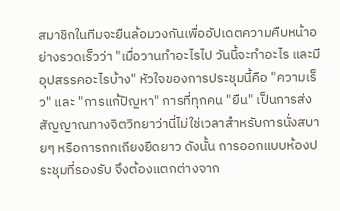สมาชิกในทีมจะยืนล้อมวงกันเพื่ออัปเดตความคืบหน้าอย่างรวดเร็วว่า "เมื่อวานทำอะไรไป วันนี้จะทำอะไร และมีอุปสรรคอะไรบ้าง" หัวใจของการประชุมนี้คือ "ความเร็ว" และ "การแก้ปัญหา" การที่ทุกคน "ยืน" เป็นการส่งสัญญาณทางจิตวิทยาว่านี่ไม่ใช่เวลาสำหรับการนั่งสบายๆ หรือการถกเถียงยืดยาว ดังนั้น การออกแบบห้องประชุมที่รองรับ จึงต้องแตกต่างจาก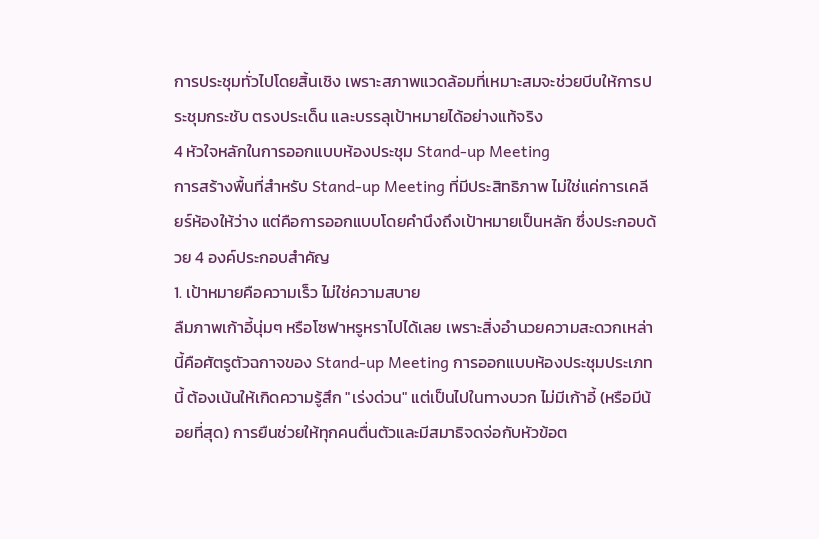การประชุมทั่วไปโดยสิ้นเชิง เพราะสภาพแวดล้อมที่เหมาะสมจะช่วยบีบให้การประชุมกระชับ ตรงประเด็น และบรรลุเป้าหมายได้อย่างแท้จริง
4 หัวใจหลักในการออกแบบห้องประชุม Stand-up Meeting
การสร้างพื้นที่สำหรับ Stand-up Meeting ที่มีประสิทธิภาพ ไม่ใช่แค่การเคลียร์ห้องให้ว่าง แต่คือการออกแบบโดยคำนึงถึงเป้าหมายเป็นหลัก ซึ่งประกอบด้วย 4 องค์ประกอบสำคัญ
1. เป้าหมายคือความเร็ว ไม่ใช่ความสบาย
ลืมภาพเก้าอี้นุ่มๆ หรือโซฟาหรูหราไปได้เลย เพราะสิ่งอำนวยความสะดวกเหล่านี้คือศัตรูตัวฉกาจของ Stand-up Meeting การออกแบบห้องประชุมประเภทนี้ ต้องเน้นให้เกิดความรู้สึก "เร่งด่วน" แต่เป็นไปในทางบวก ไม่มีเก้าอี้ (หรือมีน้อยที่สุด) การยืนช่วยให้ทุกคนตื่นตัวและมีสมาธิจดจ่อกับหัวข้อต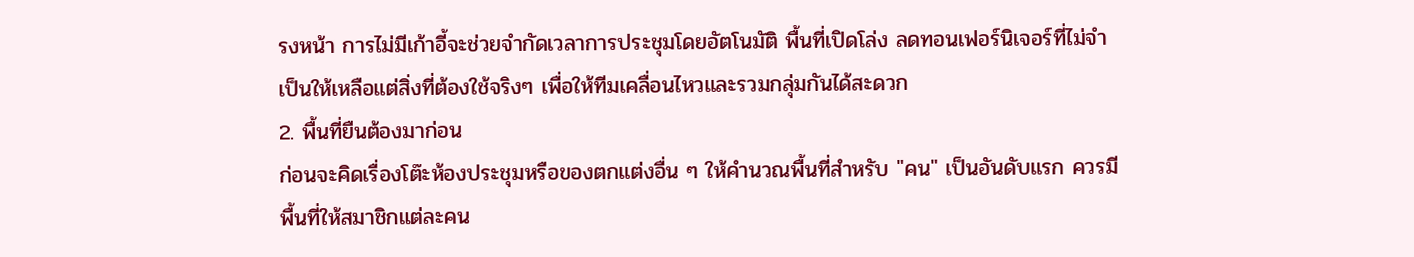รงหน้า การไม่มีเก้าอี้จะช่วยจำกัดเวลาการประชุมโดยอัตโนมัติ พื้นที่เปิดโล่ง ลดทอนเฟอร์นิเจอร์ที่ไม่จำเป็นให้เหลือแต่สิ่งที่ต้องใช้จริงๆ เพื่อให้ทีมเคลื่อนไหวและรวมกลุ่มกันได้สะดวก
2. พื้นที่ยืนต้องมาก่อน
ก่อนจะคิดเรื่องโต๊ะห้องประชุมหรือของตกแต่งอื่น ๆ ให้คำนวณพื้นที่สำหรับ "คน" เป็นอันดับแรก ควรมีพื้นที่ให้สมาชิกแต่ละคน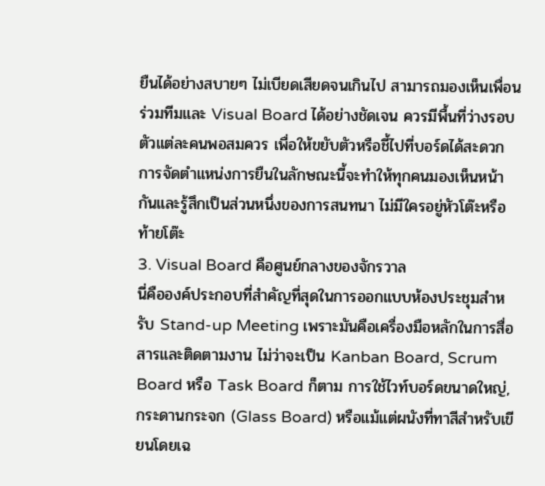ยืนได้อย่างสบายๆ ไม่เบียดเสียดจนเกินไป สามารถมองเห็นเพื่อนร่วมทีมและ Visual Board ได้อย่างชัดเจน ควรมีพื้นที่ว่างรอบตัวแต่ละคนพอสมควร เพื่อให้ขยับตัวหรือชี้ไปที่บอร์ดได้สะดวก การจัดตำแหน่งการยืนในลักษณะนี้จะทำให้ทุกคนมองเห็นหน้ากันและรู้สึกเป็นส่วนหนึ่งของการสนทนา ไม่มีใครอยู่หัวโต๊ะหรือท้ายโต๊ะ
3. Visual Board คือศูนย์กลางของจักรวาล
นี่คือองค์ประกอบที่สำคัญที่สุดในการออกแบบห้องประชุมสำหรับ Stand-up Meeting เพราะมันคือเครื่องมือหลักในการสื่อสารและติดตามงาน ไม่ว่าจะเป็น Kanban Board, Scrum Board หรือ Task Board ก็ตาม การใช้ไวท์บอร์ดขนาดใหญ่, กระดานกระจก (Glass Board) หรือแม้แต่ผนังที่ทาสีสำหรับเขียนโดยเฉ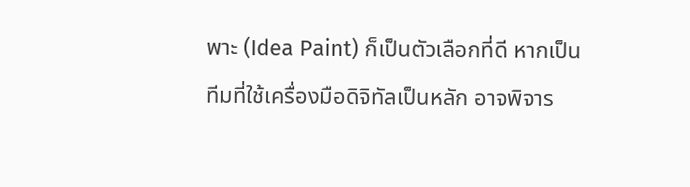พาะ (Idea Paint) ก็เป็นตัวเลือกที่ดี หากเป็นทีมที่ใช้เครื่องมือดิจิทัลเป็นหลัก อาจพิจาร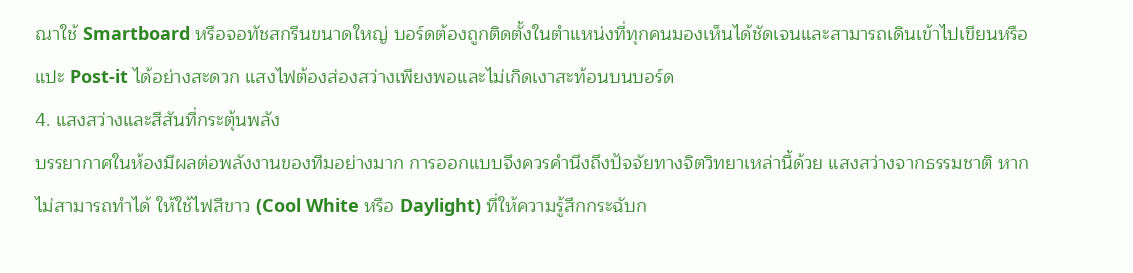ณาใช้ Smartboard หรือจอทัชสกรีนขนาดใหญ่ บอร์ดต้องถูกติดตั้งในตำแหน่งที่ทุกคนมองเห็นได้ชัดเจนและสามารถเดินเข้าไปเขียนหรือแปะ Post-it ได้อย่างสะดวก แสงไฟต้องส่องสว่างเพียงพอและไม่เกิดเงาสะท้อนบนบอร์ด
4. แสงสว่างและสีสันที่กระตุ้นพลัง
บรรยากาศในห้องมีผลต่อพลังงานของทีมอย่างมาก การออกแบบจึงควรคำนึงถึงปัจจัยทางจิตวิทยาเหล่านี้ด้วย แสงสว่างจากธรรมชาติ หากไม่สามารถทำได้ ให้ใช้ไฟสีขาว (Cool White หรือ Daylight) ที่ให้ความรู้สึกกระฉับก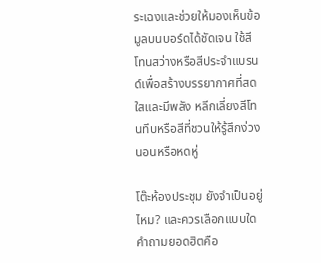ระเฉงและช่วยให้มองเห็นข้อมูลบนบอร์ดได้ชัดเจน ใช้สีโทนสว่างหรือสีประจำแบรนด์เพื่อสร้างบรรยากาศที่สดใสและมีพลัง หลีกเลี่ยงสีโทนทึบหรือสีที่ชวนให้รู้สึกง่วงนอนหรือหดหู่

โต๊ะห้องประชุม ยังจำเป็นอยู่ไหม? และควรเลือกแบบใด
คำถามยอดฮิตคือ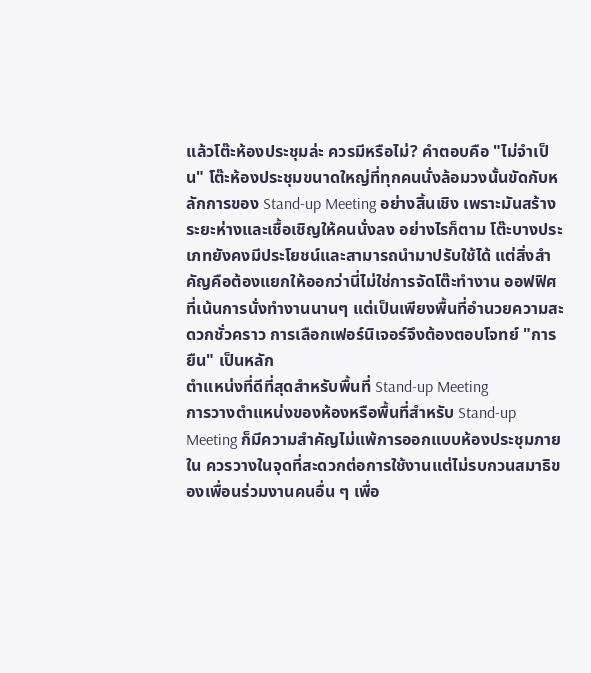แล้วโต๊ะห้องประชุมล่ะ ควรมีหรือไม่? คำตอบคือ "ไม่จำเป็น" โต๊ะห้องประชุมขนาดใหญ่ที่ทุกคนนั่งล้อมวงนั้นขัดกับหลักการของ Stand-up Meeting อย่างสิ้นเชิง เพราะมันสร้างระยะห่างและเชื้อเชิญให้คนนั่งลง อย่างไรก็ตาม โต๊ะบางประเภทยังคงมีประโยชน์และสามารถนำมาปรับใช้ได้ แต่สิ่งสำคัญคือต้องแยกให้ออกว่านี่ไม่ใช่การจัดโต๊ะทำงาน ออฟฟิศที่เน้นการนั่งทำงานนานๆ แต่เป็นเพียงพื้นที่อำนวยความสะดวกชั่วคราว การเลือกเฟอร์นิเจอร์จึงต้องตอบโจทย์ "การยืน" เป็นหลัก
ตำแหน่งที่ดีที่สุดสำหรับพื้นที่ Stand-up Meeting
การวางตำแหน่งของห้องหรือพื้นที่สำหรับ Stand-up Meeting ก็มีความสำคัญไม่แพ้การออกแบบห้องประชุมภายใน ควรวางในจุดที่สะดวกต่อการใช้งานแต่ไม่รบกวนสมาธิของเพื่อนร่วมงานคนอื่น ๆ เพื่อ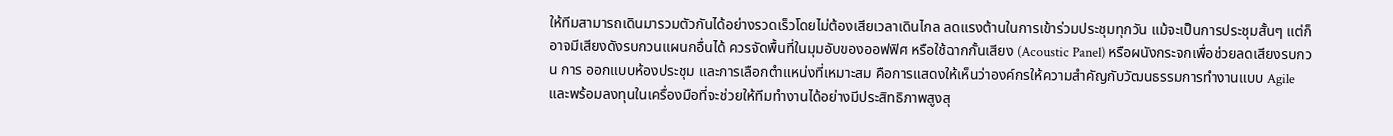ให้ทีมสามารถเดินมารวมตัวกันได้อย่างรวดเร็วโดยไม่ต้องเสียเวลาเดินไกล ลดแรงต้านในการเข้าร่วมประชุมทุกวัน แม้จะเป็นการประชุมสั้นๆ แต่ก็อาจมีเสียงดังรบกวนแผนกอื่นได้ ควรจัดพื้นที่ในมุมอับของออฟฟิศ หรือใช้ฉากกั้นเสียง (Acoustic Panel) หรือผนังกระจกเพื่อช่วยลดเสียงรบกวน การ ออกแบบห้องประชุม และการเลือกตำแหน่งที่เหมาะสม คือการแสดงให้เห็นว่าองค์กรให้ความสำคัญกับวัฒนธรรมการทำงานแบบ Agile และพร้อมลงทุนในเครื่องมือที่จะช่วยให้ทีมทำงานได้อย่างมีประสิทธิภาพสูงสุ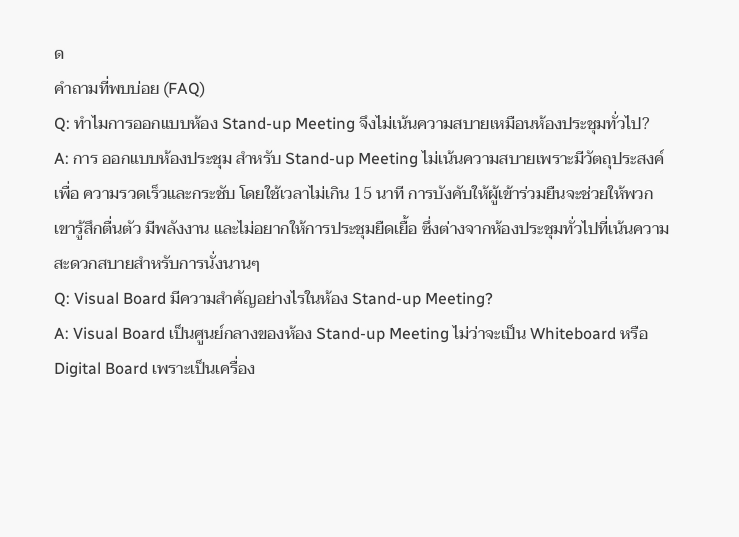ด
คำถามที่พบบ่อย (FAQ)
Q: ทำไมการออกแบบห้อง Stand-up Meeting จึงไม่เน้นความสบายเหมือนห้องประชุมทั่วไป?
A: การ ออกแบบห้องประชุม สำหรับ Stand-up Meeting ไม่เน้นความสบายเพราะมีวัตถุประสงค์เพื่อ ความรวดเร็วและกระชับ โดยใช้เวลาไม่เกิน 15 นาที การบังคับให้ผู้เข้าร่วมยืนจะช่วยให้พวกเขารู้สึกตื่นตัว มีพลังงาน และไม่อยากให้การประชุมยืดเยื้อ ซึ่งต่างจากห้องประชุมทั่วไปที่เน้นความสะดวกสบายสำหรับการนั่งนานๆ
Q: Visual Board มีความสำคัญอย่างไรในห้อง Stand-up Meeting?
A: Visual Board เป็นศูนย์กลางของห้อง Stand-up Meeting ไม่ว่าจะเป็น Whiteboard หรือ Digital Board เพราะเป็นเครื่อง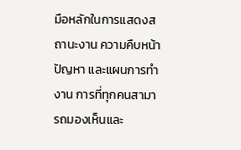มือหลักในการแสดงสถานะงาน ความคืบหน้า ปัญหา และแผนการทำงาน การที่ทุกคนสามารถมองเห็นและ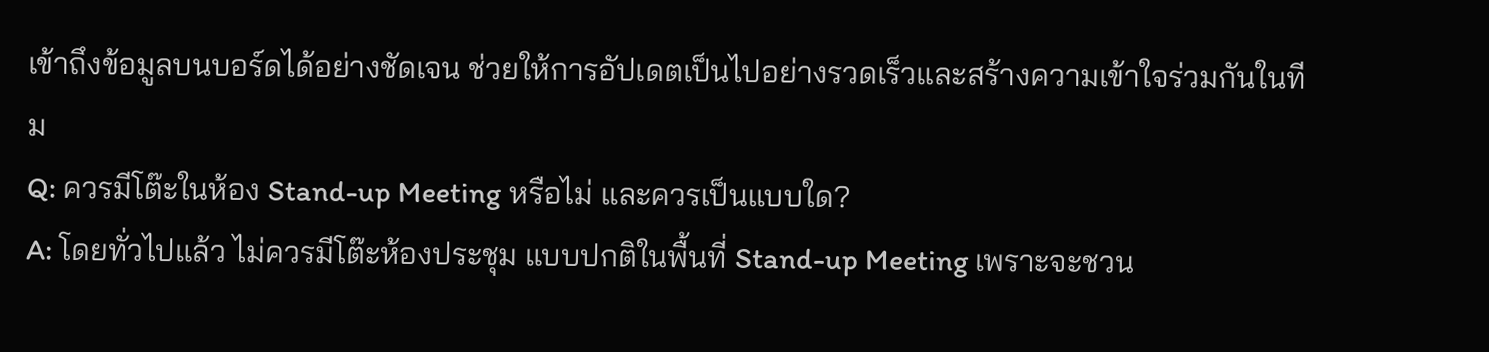เข้าถึงข้อมูลบนบอร์ดได้อย่างชัดเจน ช่วยให้การอัปเดตเป็นไปอย่างรวดเร็วและสร้างความเข้าใจร่วมกันในทีม
Q: ควรมีโต๊ะในห้อง Stand-up Meeting หรือไม่ และควรเป็นแบบใด?
A: โดยทั่วไปแล้ว ไม่ควรมีโต๊ะห้องประชุม แบบปกติในพื้นที่ Stand-up Meeting เพราะจะชวน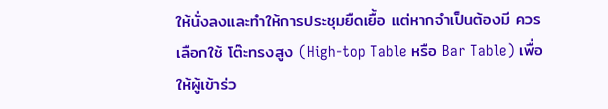ให้นั่งลงและทำให้การประชุมยืดเยื้อ แต่หากจำเป็นต้องมี ควรเลือกใช้ โต๊ะทรงสูง (High-top Table หรือ Bar Table) เพื่อให้ผู้เข้าร่ว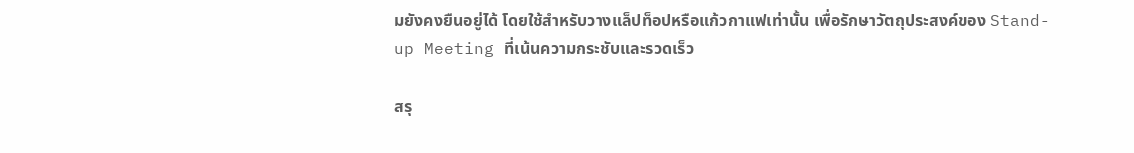มยังคงยืนอยู่ได้ โดยใช้สำหรับวางแล็ปท็อปหรือแก้วกาแฟเท่านั้น เพื่อรักษาวัตถุประสงค์ของ Stand-up Meeting ที่เน้นความกระชับและรวดเร็ว

สรุ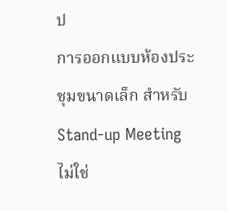ป
การออกแบบห้องประชุมขนาดเล็ก สำหรับ Stand-up Meeting ไม่ใช่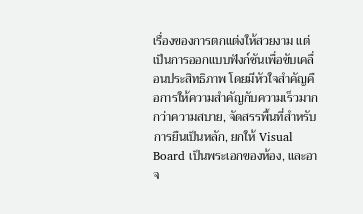เรื่องของการตกแต่งให้สวยงาม แต่เป็นการออกแบบฟังก์ชันเพื่อขับเคลื่อนประสิทธิภาพ โดยมีหัวใจสำคัญคือการให้ความสำคัญกับความเร็วมากกว่าความสบาย, จัดสรรพื้นที่สำหรับการยืนเป็นหลัก, ยกให้ Visual Board เป็นพระเอกของห้อง, และอาจ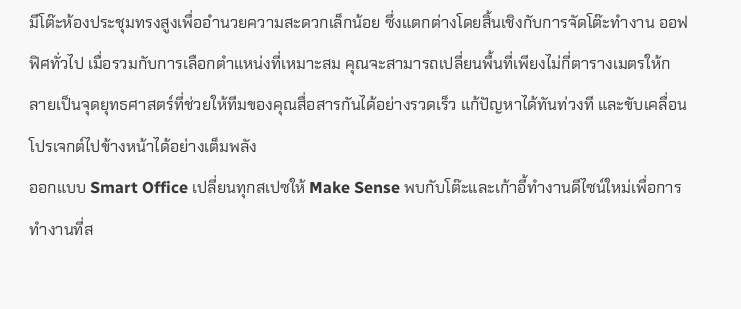มีโต๊ะห้องประชุมทรงสูงเพื่ออำนวยความสะดวกเล็กน้อย ซึ่งแตกต่างโดยสิ้นเชิงกับการจัดโต๊ะทำงาน ออฟฟิศทั่วไป เมื่อรวมกับการเลือกตำแหน่งที่เหมาะสม คุณจะสามารถเปลี่ยนพื้นที่เพียงไม่กี่ตารางเมตรให้กลายเป็นจุดยุทธศาสตร์ที่ช่วยให้ทีมของคุณสื่อสารกันได้อย่างรวดเร็ว แก้ปัญหาได้ทันท่วงที และขับเคลื่อนโปรเจกต์ไปข้างหน้าได้อย่างเต็มพลัง
ออกแบบ Smart Office เปลี่ยนทุกสเปซให้ Make Sense พบกับโต๊ะและเก้าอี้ทำงานดีไซน์ใหม่เพื่อการทำงานที่ส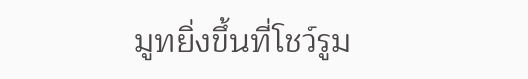มูทยิ่งขึ้นที่โชว์รูม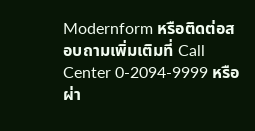Modernform หรือติดต่อสอบถามเพิ่มเติมที่ Call Center 0-2094-9999 หรือ ผ่า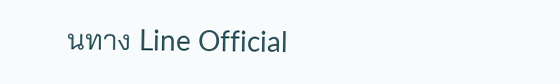นทาง Line Official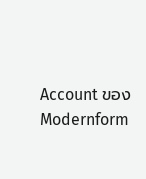Account ของ Modernform